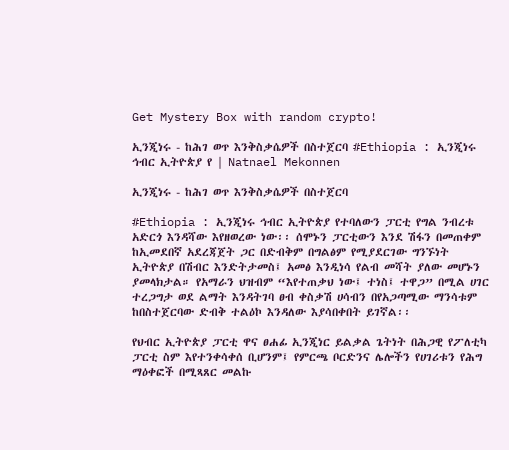Get Mystery Box with random crypto!

ኢንጂነሩ - ከሕገ ወጥ እንቅስቃሴዎች በስተጀርባ #Ethiopia : ኢንጂነሩ ኅብር ኢትዮጵያ የ | Natnael Mekonnen

ኢንጂነሩ - ከሕገ ወጥ እንቅስቃሴዎች በስተጀርባ

#Ethiopia : ኢንጂነሩ ኅብር ኢትዮጵያ የተባለውን ፓርቲ የግል ንብረቱ አድርጎ እንዳሻው እየዘወረው ነው፡፡ ሰሞኑን ፓርቲውን እንደ ሽፋን በመጠቀም ከኢመደበኛ አደረጃጀት ጋር በድብቅም በግልፅም የሚያደርገው ግንኙነት ኢትዮጵያ በሽብር እንድትታመስ፤ አመፅ እንዲነሳ የልብ መሻት ያለው መሆኑን ያመላክታል። የአማራን ህዝብም “እየተጠቃህ ነው፤ ተነስ፤ ተዋጋ” በሚል ሀገር ተረጋግታ ወደ ልማት እንዳትገባ ፀብ ቀስቃሽ ሀሳብን በየአጋጣሚው ማንሳቱም ከበስተጀርባው ድብቅ ተልዕኮ እንዳለው እያሳበቀበት ይገኛል፡፡

የህብር ኢትዮጵያ ፓርቲ ዋና ፀሐፊ ኢንጂነር ይልቃል ጌትነት በሕጋዊ የፖለቲካ ፓርቲ ስም እየተንቀሳቀሰ ቢሆንም፤ የምርጫ ቦርድንና ሌሎችን የሀገሪቱን የሕግ ማዕቀፎች በሚጻጸር መልኩ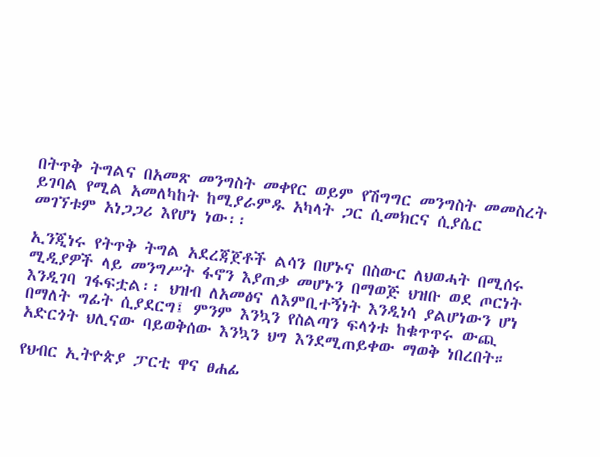በትጥቅ ትግልና በአመጽ መንግስት መቀየር ወይም የሽግግር መንግስት መመስረት ይገባል የሚል አመለካከት ከሚያራምዱ አካላት ጋር ሲመክርና ሲያሴር መገኘቱም አነጋጋሪ እየሆነ ነው፡፡

ኢንጂነሩ የትጥቅ ትግል አደረጃጀቶች ልሳን በሆኑና በስውር ለህወሓት በሚሰሩ ሚዲያዎች ላይ መንግሥት ፋኖን እያጠቃ መሆኑን በማወጅ ህዝቡ ወደ ጦርነት እንዲገባ ገፋፍቷል፡፡ ህዝብ ለአመፅና ለእምቢተኝነት እንዲነሳ ያልሆነውን ሆነ በማለት ግፊት ሲያደርግ፤ ምንም እንኳን የስልጣን ፍላጎቱ ከቁጥጥሩ ውጪ አድርጎት ህሊናው ባይወቅሰው እንኳን ህግ እንደሚጠይቀው ማወቅ ነበረበት።

የህብር ኢትዮጵያ ፓርቲ ዋና ፀሐፊ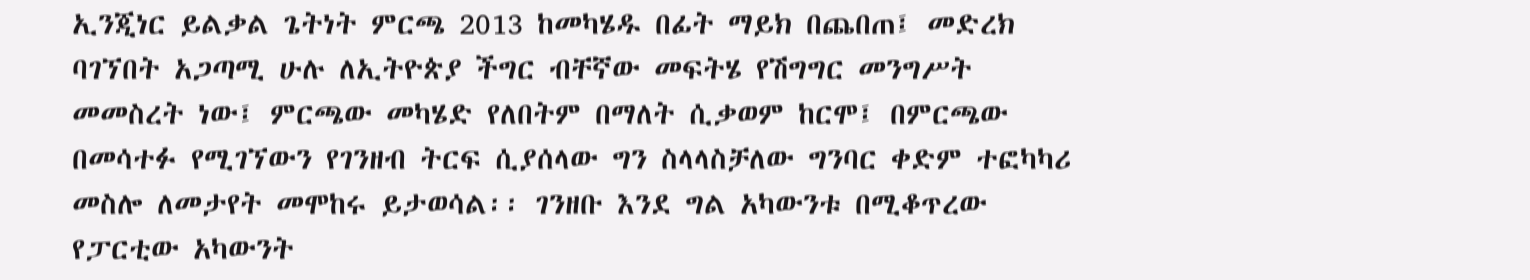ኢንጂነር ይልቃል ጌትነት ምርጫ 2013 ከመካሄዱ በፊት ማይክ በጨበጠ፤ መድረክ ባገኘበት አጋጣሚ ሁሉ ለኢትዮጵያ ችግር ብቸኛው መፍትሄ የሽግግር መንግሥት መመስረት ነው፤ ምርጫው መካሄድ የለበትም በማለት ሲቃወም ከርሞ፤ በምርጫው በመሳተፉ የሚገኘውን የገንዘብ ትርፍ ሲያሰላው ግን ስላላስቻለው ግንባር ቀድም ተፎካካሪ መስሎ ለመታየት መሞከሩ ይታወሳል፡፡ ገንዘቡ እንደ ግል አካውንቱ በሚቆጥረው የፓርቲው አካውንት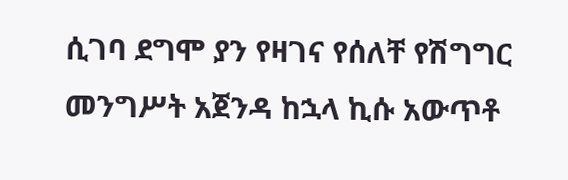ሲገባ ደግሞ ያን የዛገና የሰለቸ የሽግግር መንግሥት አጀንዳ ከኋላ ኪሱ አውጥቶ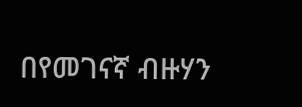በየመገናኛ ብዙሃን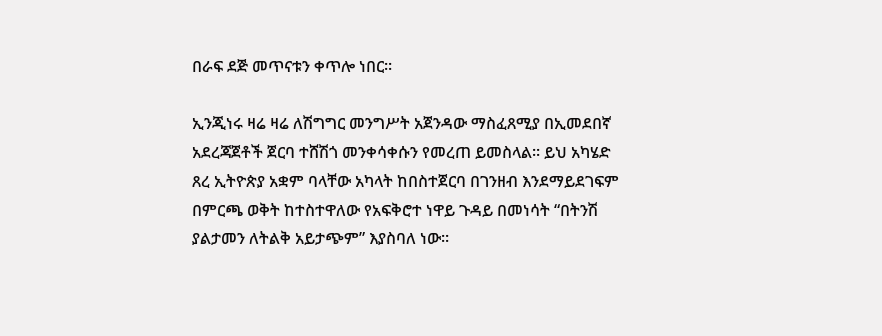በራፍ ደጅ መጥናቱን ቀጥሎ ነበር፡፡

ኢንጂነሩ ዛሬ ዛሬ ለሽግግር መንግሥት አጀንዳው ማስፈጸሚያ በኢመደበኛ አደረጃጀቶች ጀርባ ተሸሽጎ መንቀሳቀሱን የመረጠ ይመስላል፡፡ ይህ አካሄድ ጸረ ኢትዮጵያ አቋም ባላቸው አካላት ከበስተጀርባ በገንዘብ እንደማይደገፍም በምርጫ ወቅት ከተስተዋለው የአፍቅሮተ ነዋይ ጉዳይ በመነሳት “በትንሽ ያልታመን ለትልቅ አይታጭም” እያስባለ ነው፡፡